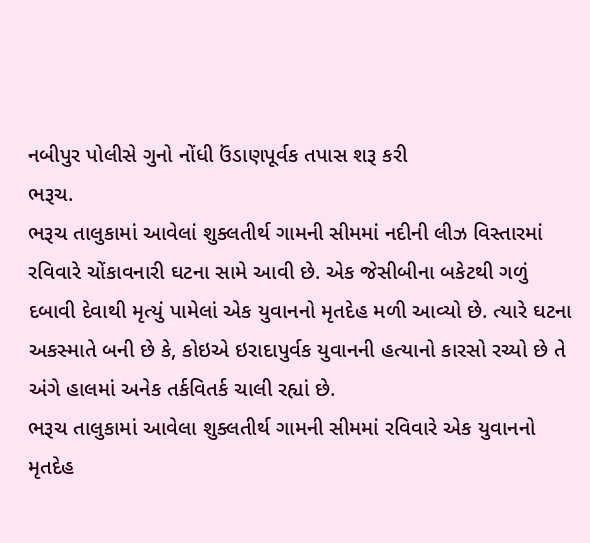નબીપુર પોલીસે ગુનો નોંધી ઉંડાણપૂર્વક તપાસ શરૂ કરી
ભરૂચ.
ભરૂચ તાલુકામાં આવેલાં શુક્લતીર્થ ગામની સીમમાં નદીની લીઝ વિસ્તારમાં રવિવારે ચોંકાવનારી ઘટના સામે આવી છે. એક જેસીબીના બકેટથી ગળું દબાવી દેવાથી મૃત્યું પામેલાં એક યુવાનનો મૃતદેહ મળી આવ્યો છે. ત્યારે ઘટના અકસ્માતે બની છે કે, કોઇએ ઇરાદાપુર્વક યુવાનની હત્યાનો કારસો રચ્યો છે તે અંગે હાલમાં અનેક તર્કવિતર્ક ચાલી રહ્યાં છે.
ભરૂચ તાલુકામાં આવેલા શુક્લતીર્થ ગામની સીમમાં રવિવારે એક યુવાનનો મૃતદેહ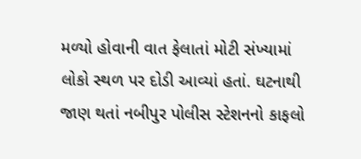મળ્યો હોવાની વાત ફેલાતાં મોટી સંખ્યામાં લોકો સ્થળ પર દોડી આવ્યાં હતાં. ઘટનાથી જાણ થતાં નબીપુર પોલીસ સ્ટેશનનો કાફલો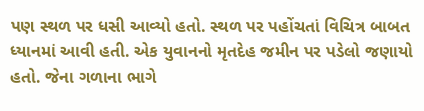પણ સ્થળ પર ધસી આવ્યો હતો. સ્થળ પર પહોંચતાં વિચિત્ર બાબત ધ્યાનમાં આવી હતી. એક યુવાનનો મૃતદેહ જમીન પર પડેલો જણાયો હતો. જેના ગળાના ભાગે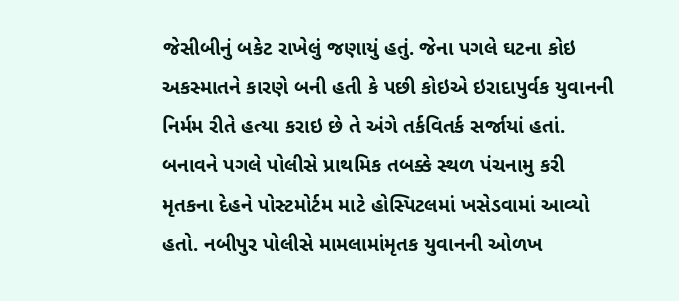જેસીબીનું બકેટ રાખેલું જણાયું હતું. જેના પગલે ઘટના કોઇ અકસ્માતને કારણે બની હતી કે પછી કોઇએ ઇરાદાપુર્વક યુવાનની નિર્મમ રીતે હત્યા કરાઇ છે તે અંગે તર્કવિતર્ક સર્જાયાં હતાં. બનાવને પગલે પોલીસે પ્રાથમિક તબક્કે સ્થળ પંચનામુ કરી મૃતકના દેહને પોસ્ટમોર્ટમ માટે હોસ્પિટલમાં ખસેડવામાં આવ્યો હતો. નબીપુર પોલીસે મામલામાંમૃતક યુવાનની ઓળખ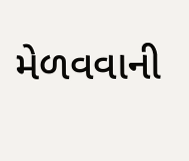મેળવવાની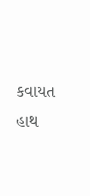કવાયત હાથ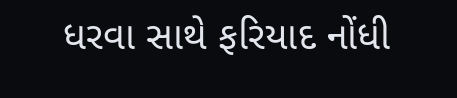ધરવા સાથે ફરિયાદ નોંધી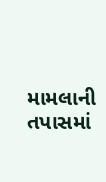મામલાની તપાસમાં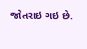જોતરાઇ ગઇ છે.